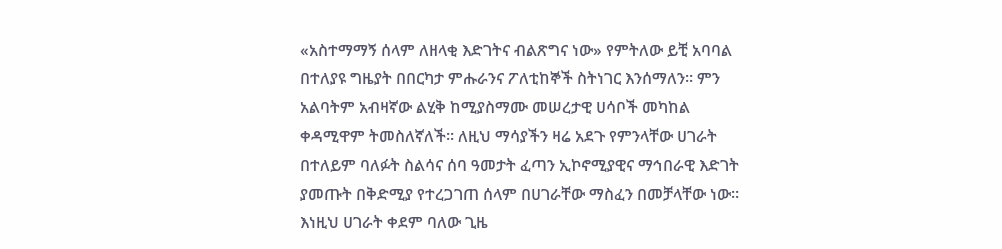«አስተማማኝ ሰላም ለዘላቂ እድገትና ብልጽግና ነው» የምትለው ይቺ አባባል በተለያዩ ግዜያት በበርካታ ምሑራንና ፖለቲከኞች ስትነገር እንሰማለን። ምን አልባትም አብዛኛው ልሂቅ ከሚያስማሙ መሠረታዊ ሀሳቦች መካከል ቀዳሚዋም ትመስለኛለች። ለዚህ ማሳያችን ዛሬ አደጉ የምንላቸው ሀገራት በተለይም ባለፉት ስልሳና ሰባ ዓመታት ፈጣን ኢኮኖሚያዊና ማኅበራዊ እድገት ያመጡት በቅድሚያ የተረጋገጠ ሰላም በሀገራቸው ማስፈን በመቻላቸው ነው።
እነዚህ ሀገራት ቀደም ባለው ጊዜ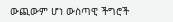ውጪውም ሆነ ውስጣዊ ችግሮች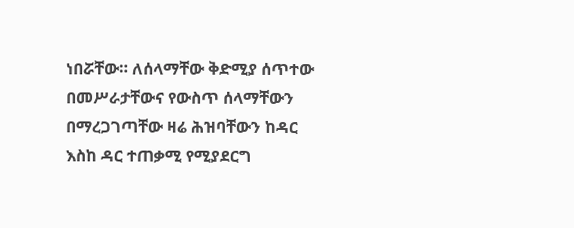ነበሯቸው። ለሰላማቸው ቅድሚያ ሰጥተው በመሥራታቸውና የውስጥ ሰላማቸውን በማረጋገጣቸው ዛሬ ሕዝባቸውን ከዳር እስከ ዳር ተጠቃሚ የሚያደርግ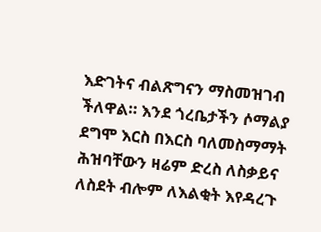እድገትና ብልጽግናን ማስመዝገብ ችለዋል። እንደ ጎረቤታችን ሶማልያ ደግሞ እርስ በእርስ ባለመስማማት ሕዝባቸውን ዛሬም ድረስ ለስቃይና ለስደት ብሎም ለእልቂት እየዳረጉ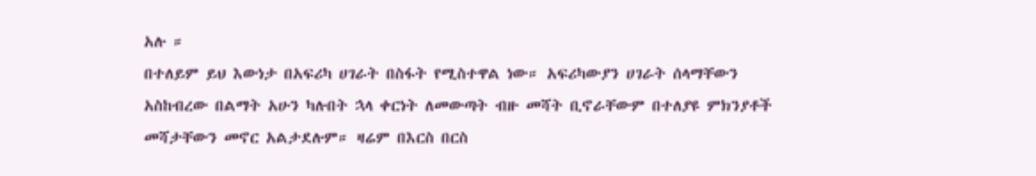አሉ ።
በተለይም ይህ እውነታ በአፍሪካ ሀገራት በስፋት የሚስተዋል ነው። አፍሪካውያን ሀገራት ሰላማቸውን አስከብረው በልማት አሁን ካሉበት ኋላ ቀርነት ለመውጣት ብዙ መሻት ቢኖራቸውም በተለያዩ ምክንያቶች መሻታቸውን መኖር አልታደሉም። ዛሬም በእርስ በርስ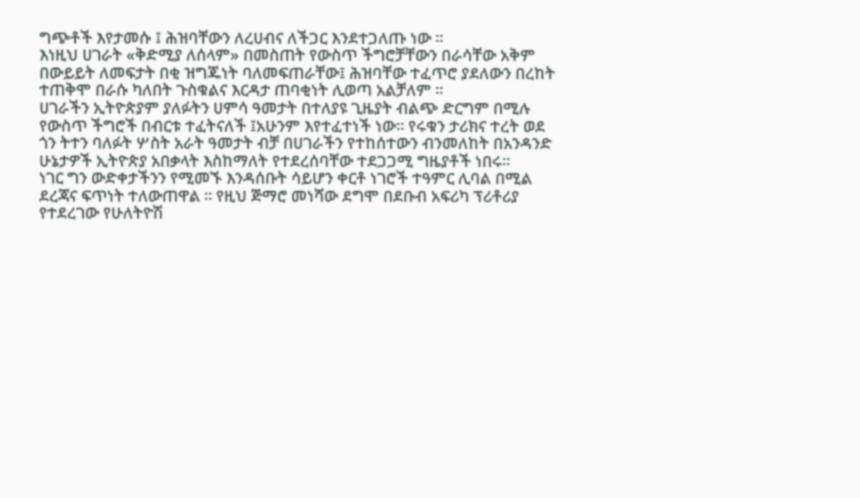ግጭቶች እየታመሱ ፤ ሕዝባቸውን ለረሀብና ለችጋር እንደተጋለጡ ነው ።
እነዚህ ሀገራት «ቅድሚያ ለሰላም» በመስጠት የውስጥ ችግሮቻቸውን በራሳቸው አቅም በውይይት ለመፍታት በቂ ዝግጁነት ባለመፍጠራቸው፤ ሕዝባቸው ተፈጥሮ ያደለውን በረከት ተጠቅሞ በራሱ ካለበት ጉስቁልና እርዳታ ጠባቂነት ሊወጣ አልቻለም ።
ሀገራችን ኢትዮጵያም ያለፉትን ሀምሳ ዓመታት በተለያዩ ጊዜያት ብልጭ ድርግም በሚሉ የውስጥ ችግሮች በብርቱ ተፈትናለች ፤አሁንም እየተፈተነች ነው። የሩቁን ታሪክና ተረት ወደ ጎን ትተን ባለፉት ሦስት አራት ዓመታት ብቻ በሀገራችን የተከሰተውን ብንመለከት በአንዳንድ ሁኔታዎች ኢትዮጵያ አበቃላት እስከማለት የተደረሰባቸው ተደጋጋሚ ግዜያቶች ነበሩ።
ነገር ግን ውድቀታችንን የሚመኙ እንዳሰቡት ሳይሆን ቀርቶ ነገሮች ተዓምር ሊባል በሚል ደረጃና ፍጥነት ተለውጠዋል ። የዚህ ጅማሮ መነሻው ደግሞ በደቡብ አፍሪካ ፕሪቶሪያ የተደረገው የሁለትዮሽ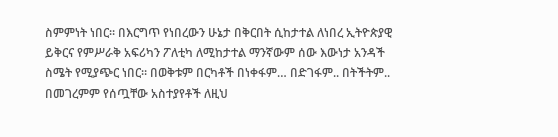ስምምነት ነበር። በእርግጥ የነበረውን ሁኔታ በቅርበት ሲከታተል ለነበረ ኢትዮጵያዊ ይቅርና የምሥራቅ አፍሪካን ፖለቲካ ለሚከታተል ማንኛውም ሰው እውነታ አንዳች ስሜት የሚያጭር ነበር። በወቅቱም በርካቶች በነቀፋም… በድገፋም.. በትችትም.. በመገረምም የሰጧቸው አስተያየቶች ለዚህ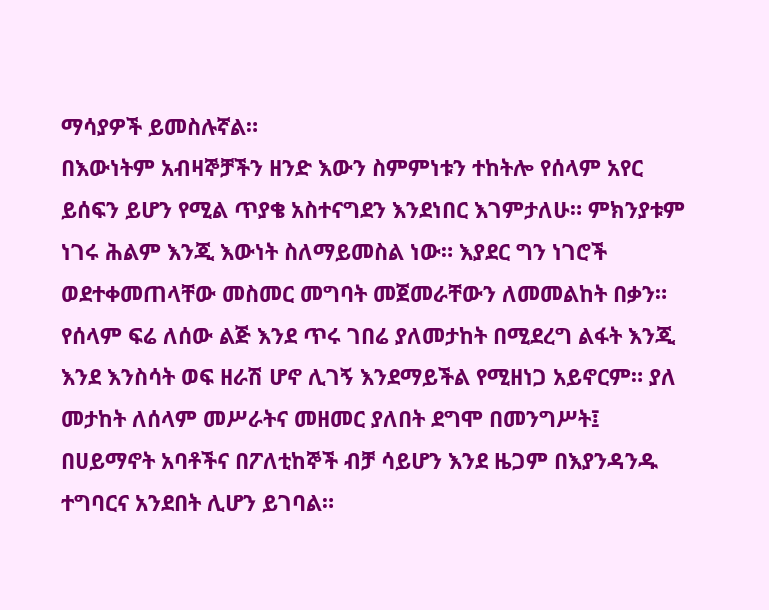ማሳያዎች ይመስሉኛል።
በእውነትም አብዛኞቻችን ዘንድ እውን ስምምነቱን ተከትሎ የሰላም አየር ይሰፍን ይሆን የሚል ጥያቄ አስተናግደን እንደነበር እገምታለሁ። ምክንያቱም ነገሩ ሕልም እንጂ እውነት ስለማይመስል ነው። እያደር ግን ነገሮች ወደተቀመጠላቸው መስመር መግባት መጀመራቸውን ለመመልከት በቃን።
የሰላም ፍሬ ለሰው ልጅ እንደ ጥሩ ገበሬ ያለመታከት በሚደረግ ልፋት እንጂ እንደ እንስሳት ወፍ ዘራሽ ሆኖ ሊገኝ እንደማይችል የሚዘነጋ አይኖርም። ያለ መታከት ለሰላም መሥራትና መዘመር ያለበት ደግሞ በመንግሥት፤ በሀይማኖት አባቶችና በፖለቲከኞች ብቻ ሳይሆን እንደ ዜጋም በእያንዳንዱ ተግባርና አንደበት ሊሆን ይገባል።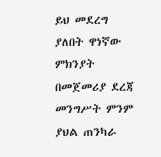ይህ መደረግ ያለበት ዋነኛው ምክንያት በመጀመሪያ ደረጃ መንግሥት ምንም ያህል ጠንካራ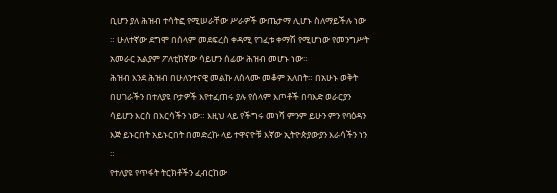ቢሆን ያለ ሕዝብ ተሳትፎ የሚሠራቸው ሥራዎች ውጤታማ ሊሆኑ ስለማይችሉ ነው ። ሁለተኛው ደግሞ በሰላም መደፍረስ ቀዳሚ የገፈቱ ቀማሽ የሚሆነው የመንግሥት አመራር አልያም ፖለቲከኛው ሳይሆን ሰፊው ሕዝብ መሆኑ ነው።
ሕዝብ እንደ ሕዝብ በሁለንተናዊ መልኩ ለሰላሙ መቆም አለበት። በአሁኑ ወቅት በሀገራችን በተለያዩ ቦታዎች እየተፈጠሩ ያሉ የሰላም እጦቶች በባእድ ወራርያን ሳይሆን እርስ በእርሳችን ነው። እዚህ ላይ የችግሩ መነሻ ምንም ይሁን ምን የባዕዳን እጅ ይኑርበት አይኑርበት በመድረኩ ላይ ተዋናዮቹ እኛው ኢትዮጵያውያን እራሳችን ነን ።
የተለያዩ የጥፋት ትርክቶችን ፈብርከው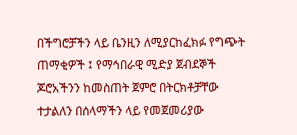በችግሮቻችን ላይ ቤንዚን ለሚያርከፈክፉ የግጭት ጠማቂዎች ፤ የማኅበራዊ ሚድያ ጀብደኞች ጆሮአችንን ከመስጠት ጀምሮ በትርክቶቻቸው ተታልለን በሰላማችን ላይ የመጀመሪያው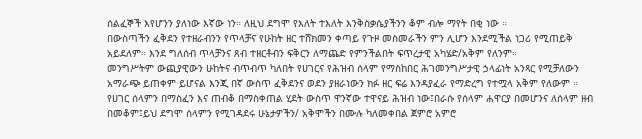ሰልፈኞች እየሆንን ያለነው እኛው ነን። ለዚህ ደግሞ የእለት ተእለት እንቅስቃሴያችንን ቆም ብሎ ማየት በቂ ነው ።
በውስጣችን ፈቅደን የተዘራብንን የጥላቻና የሁከት ዘር ተሸክመን ቀጣይ የጉዞ መስመራችን ምን ሊሆን እንደሚችል ነጋሪ የሚጠይቅ አይደለም። እንደ ግለሰብ ጥላቻንና ጸብ ተዘርቶብን ፍቅርን ለማጨድ የምንችልበት ፍጥረታዊ አካሄድ/አቅም የለንም።
መንግሥትም ውጪያዊውን ሁከትና ብጥብጥ ካለበት የሀገርና የሕዝብ ሰላም የማስከበር ሕገመንግሥታዊ ኃላፊነት አንጻር የሚቻለውን አማራጭ ይጠቀም ይሆናል እንጂ በኛ ውስጥ ፈቅደንና ወደን ያዘራነውን ክፉ ዘር ፍሬ እንዳያፈራ የማድረግ የተሟላ አቅም የለውም ።
የሀገር ሰላምን በማስፈን እና ጠብቆ በማስቀጠል ሂደት ውስጥ ዋንኛው ተዋናይ ሕዝብ ነው፤በራሱ የሰላም ሐዋርያ በመሆንና ለሰላም ዘብ በመቆም፤ይህ ደግሞ ሰላምን የሚገዳደሩ ሁኔታዎችን/ አቅሞችን በሙሉ ካለመቀበል ጀምሮ አምሮ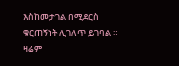እስከመታገል በሚደርስ ቁርጠኝነት ሊገለጥ ይገባል ።
ዛሬም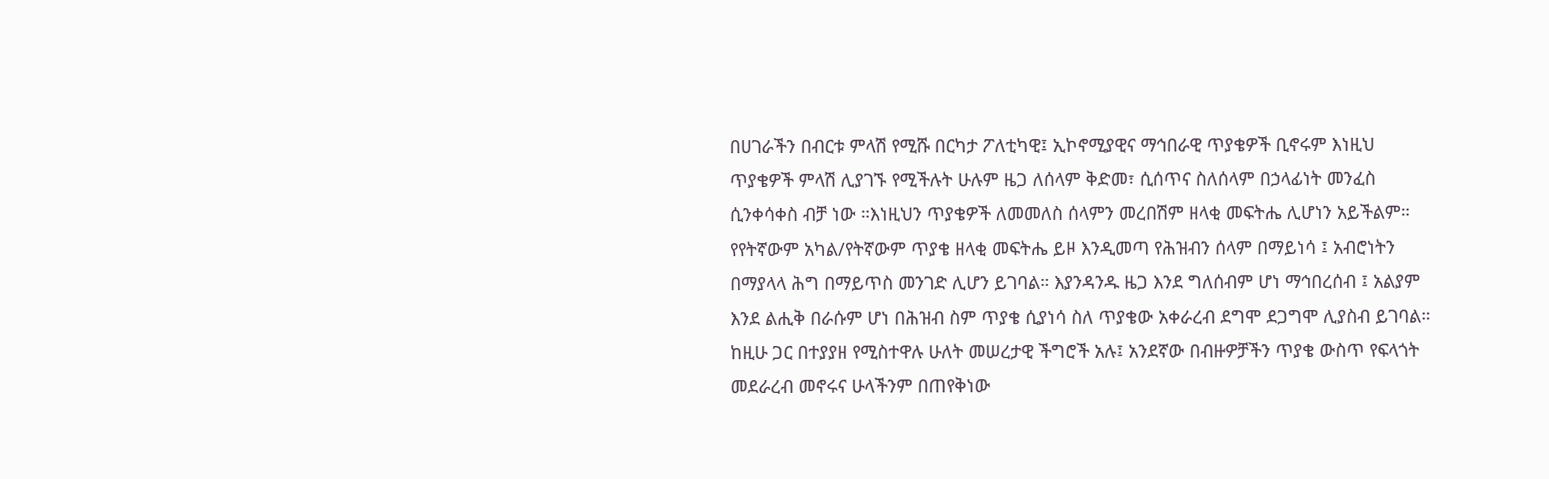በሀገራችን በብርቱ ምላሽ የሚሹ በርካታ ፖለቲካዊ፤ ኢኮኖሚያዊና ማኅበራዊ ጥያቄዎች ቢኖሩም እነዚህ ጥያቄዎች ምላሽ ሊያገኙ የሚችሉት ሁሉም ዜጋ ለሰላም ቅድመ፣ ሲሰጥና ስለሰላም በኃላፊነት መንፈስ ሲንቀሳቀስ ብቻ ነው ።እነዚህን ጥያቄዎች ለመመለስ ሰላምን መረበሽም ዘላቂ መፍትሔ ሊሆነን አይችልም።
የየትኛውም አካል/የትኛውም ጥያቄ ዘላቂ መፍትሔ ይዞ እንዲመጣ የሕዝብን ሰላም በማይነሳ ፤ አብሮነትን በማያላላ ሕግ በማይጥስ መንገድ ሊሆን ይገባል። እያንዳንዱ ዜጋ እንደ ግለሰብም ሆነ ማኅበረሰብ ፤ አልያም እንደ ልሒቅ በራሱም ሆነ በሕዝብ ስም ጥያቄ ሲያነሳ ስለ ጥያቄው አቀራረብ ደግሞ ደጋግሞ ሊያስብ ይገባል።
ከዚሁ ጋር በተያያዘ የሚስተዋሉ ሁለት መሠረታዊ ችግሮች አሉ፤ አንደኛው በብዙዎቻችን ጥያቄ ውስጥ የፍላጎት መደራረብ መኖሩና ሁላችንም በጠየቅነው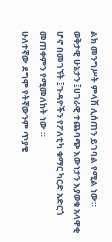ልክ መንግሥት ምላሽ ሊሰጠን ይገባል የሚል ነው። ወቅታዊ ሁኔታን ፤ሀገራዊ ተጨባጭ እውነታን እያወቁ አላዋቂ ሆኖ በመገኘት ፤ጉዳዮችን የፖለቲካ ቁማር ካርድ አድርጎ መጠቀምን የሚመለከት ነው ።
ሁለተኛው ደግሞ የትኛውንም ጥያቄ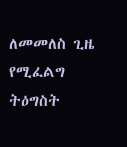ለመመለስ ጊዜ የሚፈልግ ትዕግስት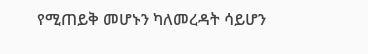የሚጠይቅ መሆኑን ካለመረዳት ሳይሆን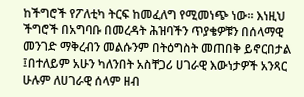ከችግሮች የፖለቲካ ትርፍ ከመፈለግ የሚመነጭ ነው። እነዚህ ችግሮች በአግባቡ በመረዳት ሕዝባችን ጥያቄዎቹን በሰላማዊ መንገድ ማቅረብን መልሱንም በትዕግስት መጠበቅ ይኖርበታል ፤በተለይም አሁን ካለንበት አስቸጋሪ ሀገራዊ እውነታዎች አንጻር ሁሉም ለሀገራዊ ሰላም ዘብ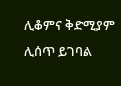ሊቆምና ቅድሚያም ሊሰጥ ይገባል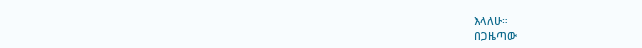እላለሁ።
በጋዜጣው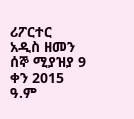ሪፖርተር
አዲስ ዘመን ሰኞ ሚያዝያ 9 ቀን 2015 ዓ.ም